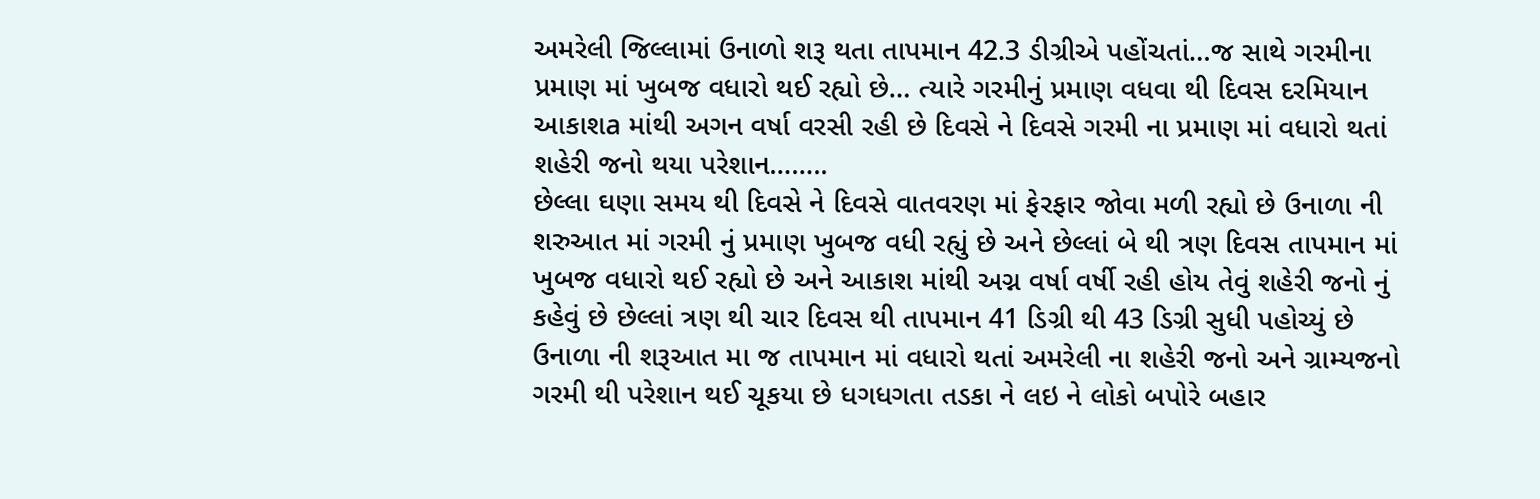અમરેલી જિલ્લામાં ઉનાળો શરૂ થતા તાપમાન 42.3 ડીગ્રીએ પહોંચતાં…જ સાથે ગરમીના પ્રમાણ માં ખુબજ વધારો થઈ રહ્યો છે… ત્યારે ગરમીનું પ્રમાણ વધવા થી દિવસ દરમિયાન આકાશa માંથી અગન વર્ષા વરસી રહી છે દિવસે ને દિવસે ગરમી ના પ્રમાણ માં વધારો થતાં શહેરી જનો થયા પરેશાન……..
છેલ્લા ઘણા સમય થી દિવસે ને દિવસે વાતવરણ માં ફેરફાર જોવા મળી રહ્યો છે ઉનાળા ની શરુઆત માં ગરમી નું પ્રમાણ ખુબજ વધી રહ્યું છે અને છેલ્લાં બે થી ત્રણ દિવસ તાપમાન માં ખુબજ વધારો થઈ રહ્યો છે અને આકાશ માંથી અગ્ન વર્ષા વર્ષી રહી હોય તેવું શહેરી જનો નું કહેવું છે છેલ્લાં ત્રણ થી ચાર દિવસ થી તાપમાન 41 ડિગ્રી થી 43 ડિગ્રી સુધી પહોચ્યું છે ઉનાળા ની શરૂઆત મા જ તાપમાન માં વધારો થતાં અમરેલી ના શહેરી જનો અને ગ્રામ્યજનો ગરમી થી પરેશાન થઈ ચૂકયા છે ધગધગતા તડકા ને લઇ ને લોકો બપોરે બહાર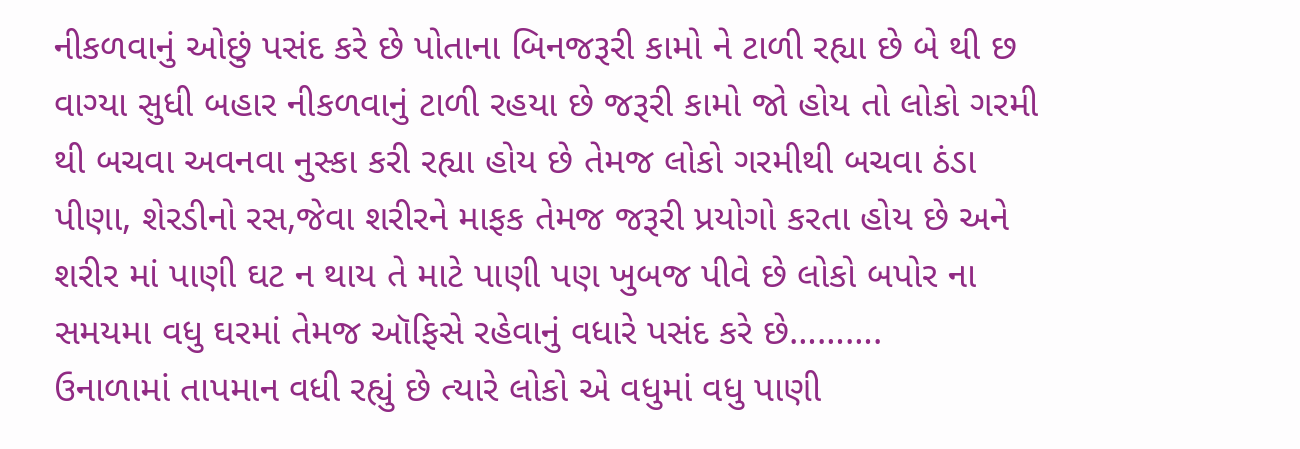નીકળવાનું ઓછું પસંદ કરે છે પોતાના બિનજરૂરી કામો ને ટાળી રહ્યા છે બે થી છ વાગ્યા સુધી બહાર નીકળવાનું ટાળી રહયા છે જરૂરી કામો જો હોય તો લોકો ગરમી થી બચવા અવનવા નુસ્કા કરી રહ્યા હોય છે તેમજ લોકો ગરમીથી બચવા ઠંડા પીણા, શેરડીનો રસ,જેવા શરીરને માફક તેમજ જરૂરી પ્રયોગો કરતા હોય છે અને શરીર માં પાણી ઘટ ન થાય તે માટે પાણી પણ ખુબજ પીવે છે લોકો બપોર ના સમયમા વધુ ઘરમાં તેમજ ઑફિસે રહેવાનું વધારે પસંદ કરે છે……….
ઉનાળામાં તાપમાન વધી રહ્યું છે ત્યારે લોકો એ વધુમાં વધુ પાણી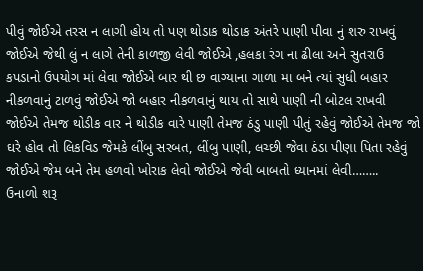પીવું જોઈએ તરસ ન લાગી હોય તો પણ થોડાક થોડાક અંતરે પાણી પીવા નું શરુ રાખવું જોઈએ જેથી લું ન લાગે તેની કાળજી લેવી જોઈએ ,હલકા રંગ ના ઢીલા અને સુતરાઉ કપડાનો ઉપયોગ માં લેવા જોઈએ બાર થી છ વાગ્યાના ગાળા મા બને ત્યાં સુધી બહાર નીકળવાનું ટાળવું જોઈએ જો બહાર નીકળવાનું થાય તો સાથે પાણી ની બોટલ રાખવી જોઈએ તેમજ થોડીક વાર ને થોડીક વારે પાણી તેમજ ઠંડુ પાણી પીતું રહેવું જોઈએ તેમજ જો ઘરે હોવ તો લિકવિડ જેમકે લીંબુ સરબત, લીંબુ પાણી, લચ્છી જેવા ઠંડા પીણા પિતા રહેવું જોઈએ જેમ બને તેમ હળવો ખોરાક લેવો જોઈએ જેવી બાબતો ધ્યાનમાં લેવી……..
ઉનાળો શરૂ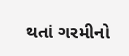થતાં ગરમીનો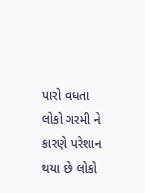પારો વધતા લોકો ગરમી ને કારણે પરેશાન થયા છે લોકો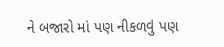ને બજારો માં પણ નીકળવું પણ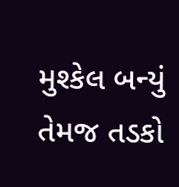મુશ્કેલ બન્યું તેમજ તડકો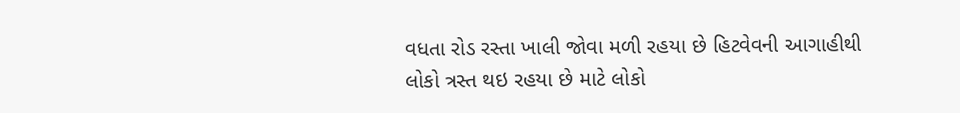વધતા રોડ રસ્તા ખાલી જોવા મળી રહયા છે હિટવેવની આગાહીથી લોકો ત્રસ્ત થઇ રહયા છે માટે લોકો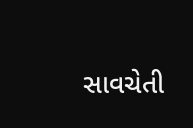સાવચેતી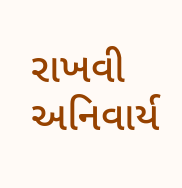રાખવી અનિવાર્ય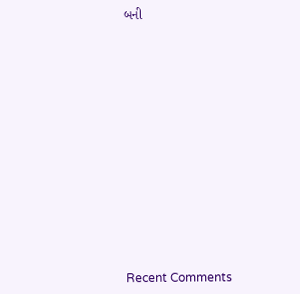બની














Recent Comments